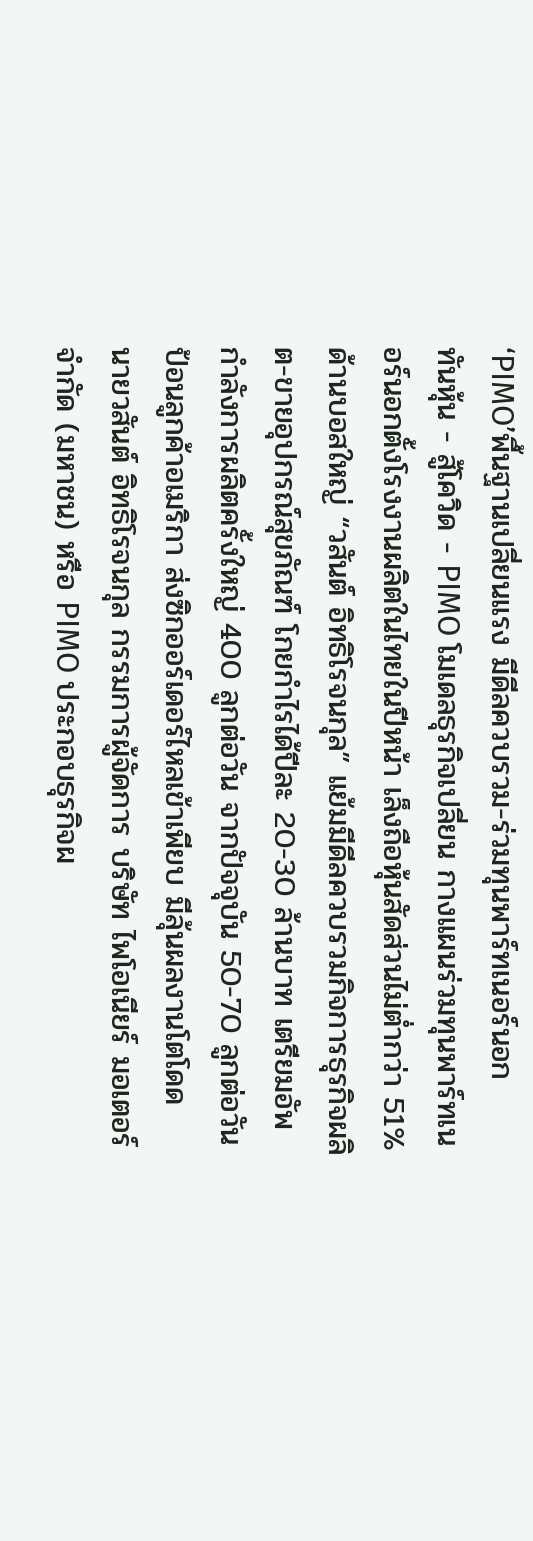‘PIMO’พื้นฐานเปลี่ยนแรง มีดีลควบรวม-ร่วมทุนพาร์ทเนอร์นอก
ทันหุ้น - สู้โควิด - PIMO โมเดลธุรกิจเปลี่ยน กางแผนร่วมทุนพาร์ทเนอร์นอกตั้งโรงงานผลิตในไทยในปีหน้า เล็งถือหุ้นสัดส่วนไม่ต่ำกว่า 51% ด้านบอสใหญ่ “วสันต์ อิทธิโรจนกุล” แย้มมีดีลควบรวมกิจการธุรกิจผลิต-ขายอุปกรณ์สุขภัณฑ์ โกยกำไรได้ปีละ 20-30 ล้านบาท เตรียมอัพกำลังการผลิตครั้งใหญ่ 400 ลูกต่อวัน จากปัจจุบัน 50-70 ลูกต่อวัน ป้อนลูกค้าอเมริกา ส่งซิกออร์เดอร์ไหลเข้าเพียบ มีลุ้นผลงานโตโดด
นายวสันต์ อิทธิโรจนกุล กรรมการผู้จัดการ บริษัท ไพโอเนียร์ มอเตอร์ จำกัด (มหาชน) หรือ PIMO ประกอบธุรกิจผ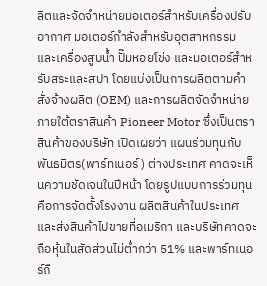ลิตและจัดจำหน่ายมอเตอร์สำหรับเครื่องปรับอากาศ มอเตอร์กำลังสำหรับอุตสาหกรรม และเครื่องสูบน้ำ ปั๊มหอยโข่ง และมอเตอร์สำหรับสระและสปา โดยแบ่งเป็นการผลิตตามคำสั่งจ้างผลิต (OEM) และการผลิตจัดจำหน่ายภายใต้ตราสินค้า Pioneer Motor ซึ่งเป็นตราสินค้าของบริษัท เปิดเผยว่า แผนร่วมทุนกับพันธมิตร(พาร์ทเนอร์) ต่างประเทศ คาดจะเห็นความชัดเจนในปีหน้า โดยรูปแบบการร่วมทุนคือการจัดตั้งโรงงาน ผลิตสินค้าในประเทศ และส่งสินค้าไปขายที่อเมริกา และบริษัทคาดจะถือหุ้นในสัดส่วนไม่ต่ำกว่า 51% และพาร์ทเนอร์ถื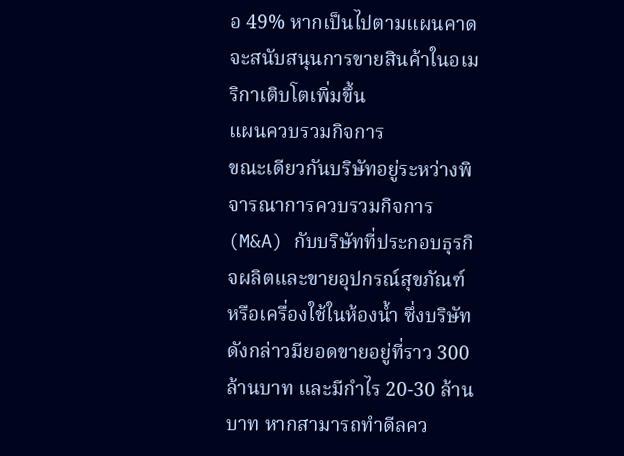อ 49% หากเป็นไปตามแผนคาดจะสนับสนุนการขายสินค้าในอเมริกาเติบโตเพิ่มขึ้น
แผนควบรวมกิจการ
ขณะเดียวกันบริษัทอยู่ระหว่างพิจารณาการควบรวมกิจการ(M&A) กับบริษัทที่ประกอบธุรกิจผลิตและขายอุปกรณ์สุขภัณฑ์ หรือเครื่องใช้ในห้องน้ำ ซึ่งบริษัทดังกล่าวมียอดขายอยู่ที่ราว 300 ล้านบาท และมีกำไร 20-30 ล้านบาท หากสามารถทำดีลคว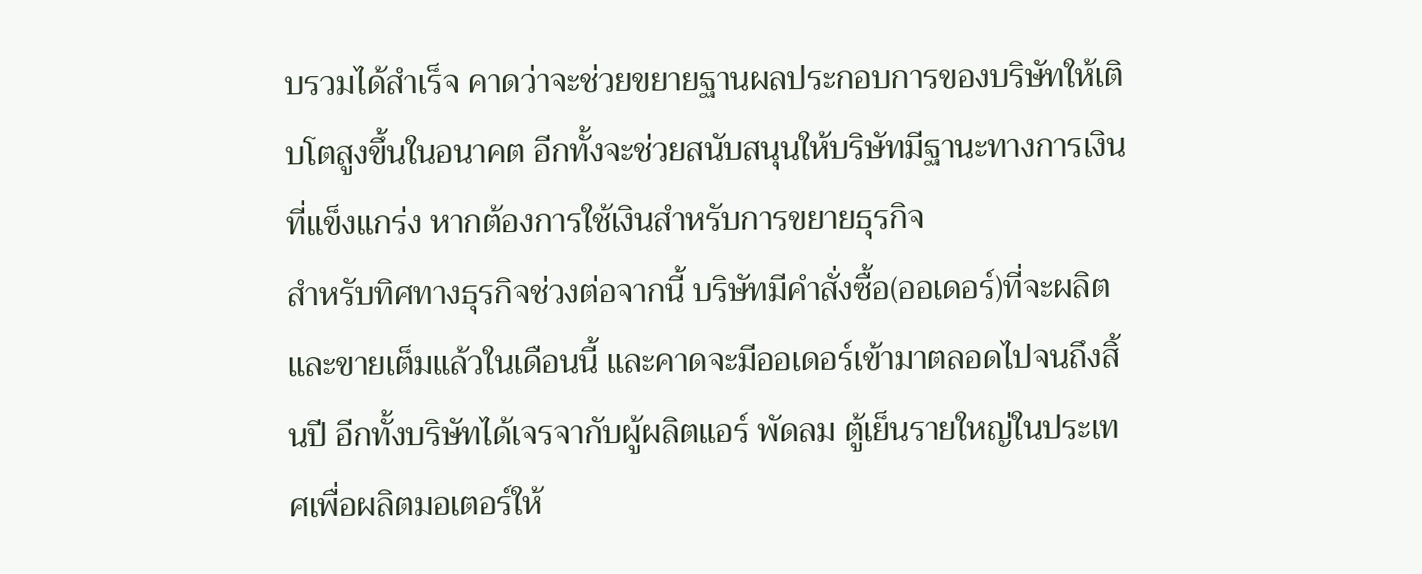บรวมได้สำเร็จ คาดว่าจะช่วยขยายฐานผลประกอบการของบริษัทให้เติบโตสูงขึ้นในอนาคต อีกทั้งจะช่วยสนับสนุนให้บริษัทมีฐานะทางการเงินที่แข็งแกร่ง หากต้องการใช้เงินสำหรับการขยายธุรกิจ
สำหรับทิศทางธุรกิจช่วงต่อจากนี้ บริษัทมีคำสั่งซื้อ(ออเดอร์)ที่จะผลิตและขายเต็มแล้วในเดือนนี้ และคาดจะมีออเดอร์เข้ามาตลอดไปจนถึงสิ้นปี อีกทั้งบริษัทได้เจรจากับผู้ผลิตแอร์ พัดลม ตู้เย็นรายใหญ่ในประเทศเพื่อผลิตมอเตอร์ให้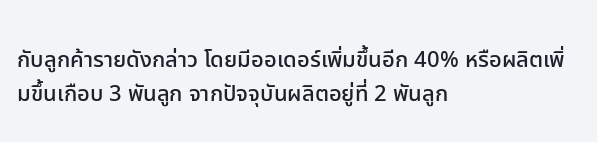กับลูกค้ารายดังกล่าว โดยมีออเดอร์เพิ่มขึ้นอีก 40% หรือผลิตเพิ่มขึ้นเกือบ 3 พันลูก จากปัจจุบันผลิตอยู่ที่ 2 พันลูก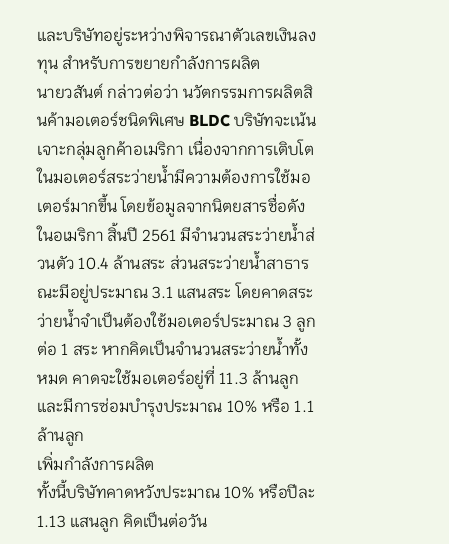และบริษัทอยู่ระหว่างพิจารณาตัวเลขเงินลงทุน สำหรับการขยายกำลังการผลิต
นายวสันต์ กล่าวต่อว่า นวัตกรรมการผลิตสินค้ามอเตอร์ชนิดพิเศษ BLDC บริษัทจะเน้นเจาะกลุ่มลูกค้าอเมริกา เนื่องจากการเติบโตในมอเตอร์สระว่ายน้ำมีความต้องการใช้มอเตอร์มากขึ้น โดยข้อมูลจากนิตยสารชื่อดังในอเมริกา สิ้นปี 2561 มีจำนวนสระว่ายน้ำส่วนตัว 10.4 ล้านสระ ส่วนสระว่ายน้ำสาธารณะมีอยู่ประมาณ 3.1 แสนสระ โดยคาดสระว่ายน้ำจำเป็นต้องใช้มอเตอร์ประมาณ 3 ลูกต่อ 1 สระ หากคิดเป็นจำนวนสระว่ายน้ำทั้งหมด คาดจะใช้มอเตอร์อยู่ที่ 11.3 ล้านลูก และมีการซ่อมบำรุงประมาณ 10% หรือ 1.1 ล้านลูก
เพิ่มกำลังการผลิต
ทั้งนี้บริษัทคาดหวังประมาณ 10% หรือปีละ 1.13 แสนลูก คิดเป็นต่อวัน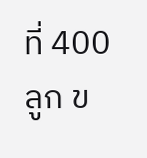ที่ 400 ลูก ข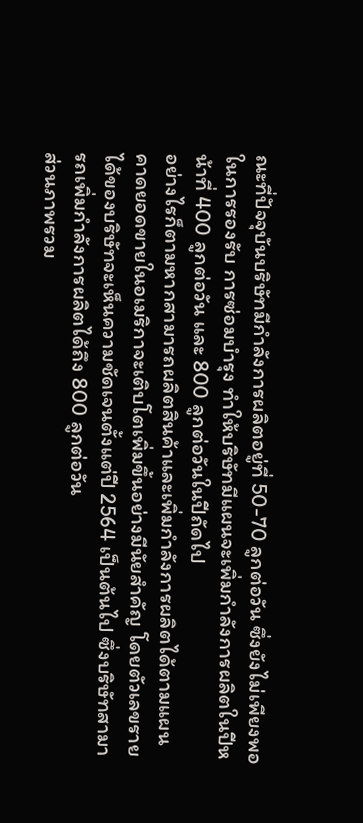ณะที่ปัจจุบันบริษัทมีกำลังการผลิตอยู่ที่ 50-70 ลูกต่อวัน ซึ่งยังไม่เพียงพอในการรองรับ การซ่อมบำรุง ทำให้บริษัทมีแผนจะเพิ่มกำลังการผลิตในปีหน้าที่ 400 ลูกต่อวัน และ 800 ลูกต่อวันในปีถัดไป
อย่างไรก็ตามหากสามารถผลิตสินค้าและเพิ่มกำลังการผลิตได้ตามแผน คาดยอดขายในอเมริกาจะเติบโตเพิ่มขึ้นอย่างมีนัยสำคัญ โดยตัวเลขรายได้ของบริษัทจะเห็นความชัดเจนตั้งแต่ปี 2564 เป็นต้นไป ซึ่งบริษัทสามารถเพิ่มกำลังการผลิตได้ถึง 800 ลูกต่อวัน
ส่วนภาพรวม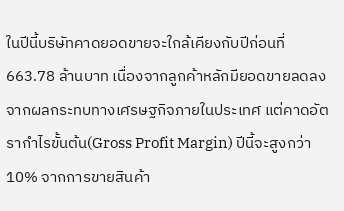ในปีนี้บริษัทคาดยอดขายจะใกล้เคียงกับปีก่อนที่ 663.78 ล้านบาท เนื่องจากลูกค้าหลักมียอดขายลดลง จากผลกระทบทางเศรษฐกิจภายในประเทศ แต่คาดอัตรากำไรขั้นต้น(Gross Profit Margin) ปีนี้จะสูงกว่า 10% จากการขายสินค้า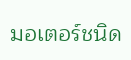มอเตอร์ชนิด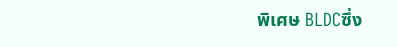พิเศษ BLDCซึ่ง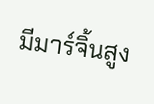มีมาร์จิ้นสูง